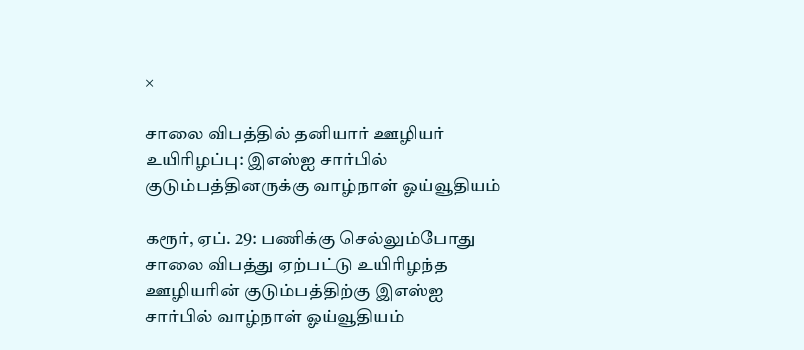×

சாலை விபத்தில் தனியார் ஊழியர் உயிரிழப்பு: இஎஸ்ஐ சார்பில் குடும்பத்தினருக்கு வாழ்நாள் ஓய்வூதியம்

கரூர், ஏப். 29: பணிக்கு செல்லும்போது சாலை விபத்து ஏற்பட்டு உயிரிழந்த ஊழியரின் குடும்பத்திற்கு இஎஸ்ஐ சார்பில் வாழ்நாள் ஓய்வூதியம்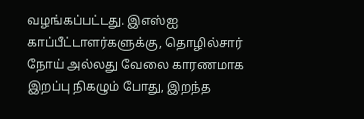வழங்கப்பட்டது. இஎஸ்ஐ காப்பீட்டாளர்களுக்கு, தொழில்சார் நோய் அல்லது வேலை காரணமாக இறப்பு நிகழும் போது, இறந்த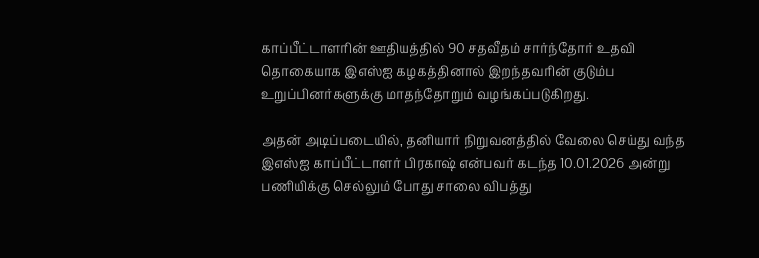காப்பீட்டாளரின் ஊதியத்தில் 90 சதவீதம் சார்ந்தோர் உதவி தொகையாக இஎஸ்ஐ கழகத்தினால் இறந்தவரின் குடும்ப உறுப்பினர்களுக்கு மாதந்தோறும் வழங்கப்படுகிறது.

அதன் அடிப்படையில், தனியார் நிறுவனத்தில் வேலை செய்து வந்த இஎஸ்ஐ காப்பீட்டாளர் பிரகாஷ் என்பவர் கடந்த 10.01.2026 அன்று பணியிக்கு செல்லும் போது சாலை விபத்து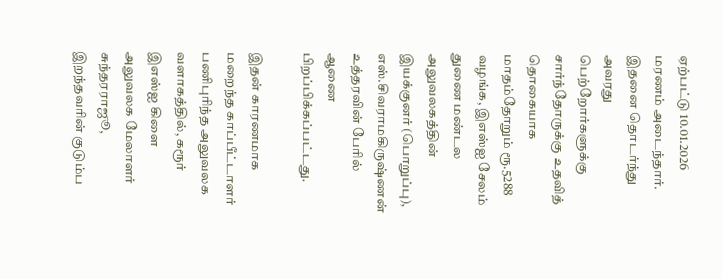ஏற்பட்டு 10.01.2026 மரணம் அடைந்தார். இதனை தொடர்ந்து அவரது பெற்றோர்களுக்கு சார்ந்தோருக்கு உதவித் தொகையாக மாதம்தோறும் ரூ.5288 வழங்க, இஎஸ்ஐ சேலம் துணை மண்டல அலுவலகத்தின் இயக்குனர் (பொறுப்பு), எஸ்.சிவராமகிருஷ்ணன் உத்தரவின் பேரில் ஆணை பிறப்பிக்கப்பட்டது.

இதன் காரணமாக மறைந்த காப்பீட்டாளர் பணிபுரிந்த அலுவலக வளாகத்தில், கரூர் இஎஸ்ஐ கிளை அலுவலக மேலாளர் சுந்தரராஜூ, இறந்தவரின் குடும்ப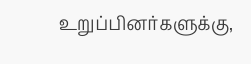உறுப்பினர்களுக்கு,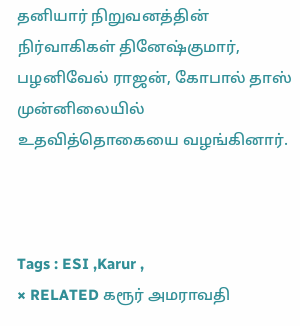தனியார் நிறுவனத்தின் நிர்வாகிகள் தினேஷ்குமார், பழனிவேல் ராஜன், கோபால் தாஸ் முன்னிலையில் உதவித்தொகையை வழங்கினார்.



Tags : ESI ,Karur ,
× RELATED கரூர் அமராவதி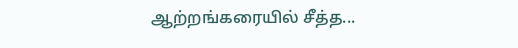ஆற்றங்கரையில் சீத்த...